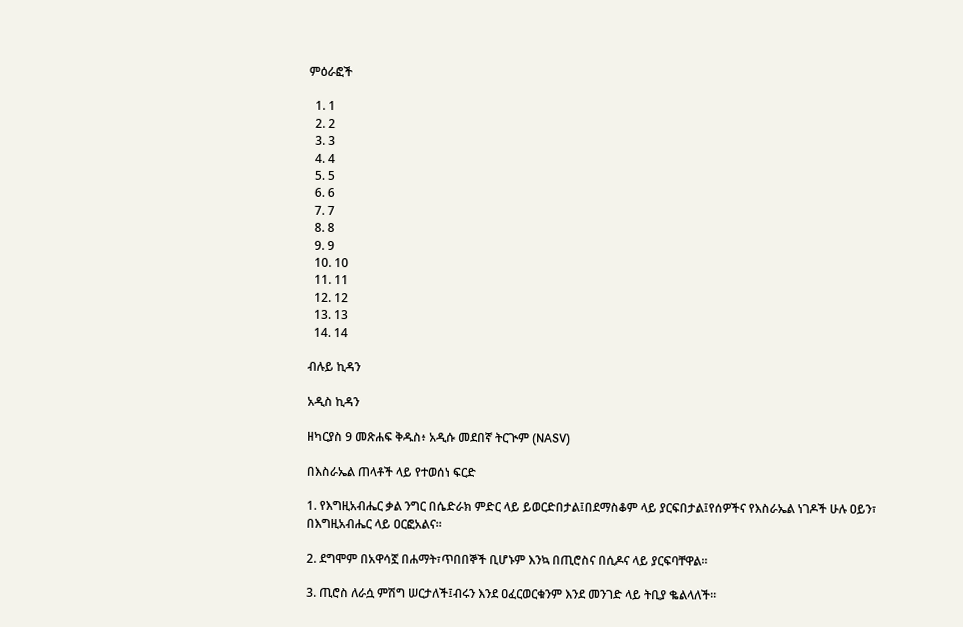ምዕራፎች

  1. 1
  2. 2
  3. 3
  4. 4
  5. 5
  6. 6
  7. 7
  8. 8
  9. 9
  10. 10
  11. 11
  12. 12
  13. 13
  14. 14

ብሉይ ኪዳን

አዲስ ኪዳን

ዘካርያስ 9 መጽሐፍ ቅዱስ፥ አዲሱ መደበኛ ትርጒም (NASV)

በእስራኤል ጠላቶች ላይ የተወሰነ ፍርድ

1. የእግዚአብሔር ቃል ንግር በሴድራክ ምድር ላይ ይወርድበታል፤በደማስቆም ላይ ያርፍበታል፤የሰዎችና የእስራኤል ነገዶች ሁሉ ዐይን፣ በእግዚአብሔር ላይ ዐርፎአልና።

2. ደግሞም በአዋሳኟ በሐማት፣ጥበበኞች ቢሆኑም እንኳ በጢሮስና በሲዶና ላይ ያርፍባቸዋል።

3. ጢሮስ ለራሷ ምሽግ ሠርታለች፤ብሩን እንደ ዐፈርወርቁንም እንደ መንገድ ላይ ትቢያ ቈልላለች።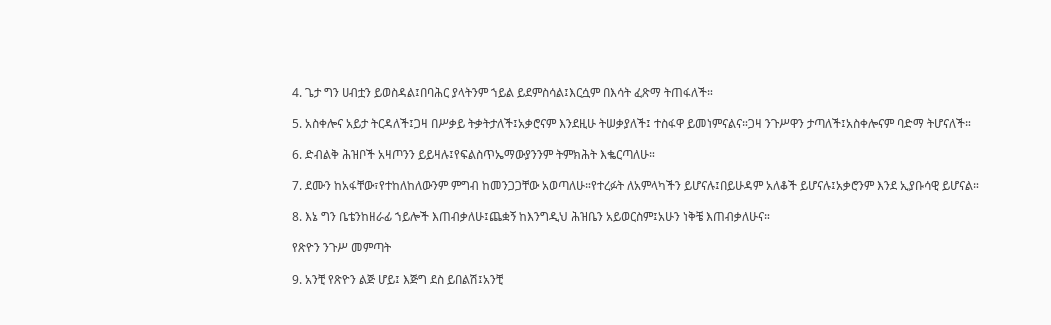4. ጌታ ግን ሀብቷን ይወስዳል፤በባሕር ያላትንም ኀይል ይደምስሳል፤እርሷም በእሳት ፈጽማ ትጠፋለች።

5. አስቀሎና አይታ ትርዳለች፤ጋዛ በሥቃይ ትቃትታለች፤አቃሮናም እንደዚሁ ትሠቃያለች፤ ተስፋዋ ይመነምናልና።ጋዛ ንጉሥዋን ታጣለች፤አስቀሎናም ባድማ ትሆናለች።

6. ድብልቅ ሕዝቦች አዛጦንን ይይዛሉ፤የፍልስጥኤማውያንንም ትምክሕት እቈርጣለሁ።

7. ደሙን ከአፋቸው፣የተከለከለውንም ምግብ ከመንጋጋቸው አወጣለሁ።የተረፉት ለአምላካችን ይሆናሉ፤በይሁዳም አለቆች ይሆናሉ፤አቃሮንም እንደ ኢያቡሳዊ ይሆናል።

8. እኔ ግን ቤቴንከዘራፊ ኀይሎች እጠብቃለሁ፤ጨቋኝ ከእንግዲህ ሕዝቤን አይወርስም፤አሁን ነቅቼ እጠብቃለሁና።

የጽዮን ንጉሥ መምጣት

9. አንቺ የጽዮን ልጅ ሆይ፤ እጅግ ደስ ይበልሽ፤አንቺ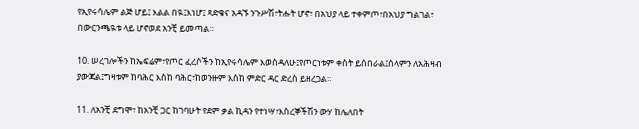የኢየሩሳሌም ልጅ ሆይ፤ እልል በዪ፤እነሆ፤ ጻድቁና አዳኙ ንጉሥሽ፣ትሑት ሆኖ፣ በአህያ ላይ ተቀምጦ፣በአህያ ግልገል፣ በውርንጫዪቱ ላይ ሆኖወደ አንቺ ይመጣል።

10. ሠረገሎችን ከኤፍሬም፣የጦር ፈረሶችን ከኢየሩሳሌም እወስዳለሁ፤የጦርነቱም ቀስት ይሰበራል፤ሰላምን ለአሕዛብ ያውጃል፤ግዛቱም ከባሕር እስከ ባሕር፣ከወንዙም እስከ ምድር ዳር ድረስ ይዘረጋል።

11. ለአንቺ ደግሞ፣ ከአንቺ ጋር ከገባሁት የደም ቃል ኪዳን የተነሣ፣እስረኞችሽን ውሃ ከሌለበት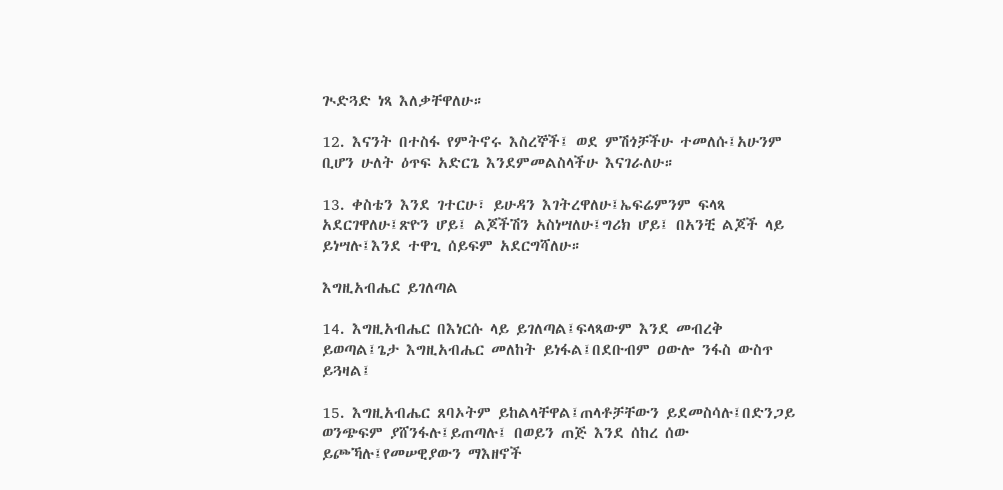ጒድጓድ ነጻ እለቃቸዋለሁ።

12. እናንት በተስፋ የምትኖሩ እስረኞች፤ ወደ ምሽጎቻችሁ ተመለሱ፤አሁንም ቢሆን ሁለት ዕጥፍ አድርጌ እንደምመልስላችሁ እናገራለሁ።

13. ቀስቴን እንደ ገተርሁ፣ ይሁዳን እገትረዋለሁ፤ኤፍሬምንም ፍላጻ አደርገዋለሁ፤ጽዮን ሆይ፤ ልጆችሽን አስነሣለሁ፤ግሪክ ሆይ፤ በአንቺ ልጆች ላይ ይነሣሉ፤እንደ ተዋጊ ሰይፍም አደርግሻለሁ።

እግዚአብሔር ይገለጣል

14. እግዚአብሔር በእነርሱ ላይ ይገለጣል፤ፍላጻውም እንደ መብረቅ ይወጣል፤ጌታ እግዚአብሔር መለከት ይነፋል፤በደቡብም ዐውሎ ንፋስ ውስጥ ይጓዛል፤

15. እግዚአብሔር ጸባኦትም ይከልላቸዋል፤ጠላቶቻቸውን ይደመስሳሉ፤በድንጋይ ወንጭፍም ያሸንፋሉ፤ይጠጣሉ፤ በወይን ጠጅ እንደ ሰከረ ሰው ይጮኻሉ፤የመሠዊያውን ማእዘኖች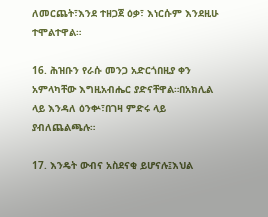ለመርጨት፣እንደ ተዘጋጀ ዕቃ፣ እነርሱም እንደዚሁ ተሞልተዋል።

16. ሕዝቡን የራሱ መንጋ አድርጎበዚያ ቀን አምላካቸው እግዚአብሔር ያድናቸዋል።በአክሊል ላይ እንዳለ ዕንቍ፣በገዛ ምድሩ ላይ ያብለጨልጫሉ።

17. እንዴት ውብና አስደናቂ ይሆናሉ፤እህል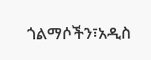ጎልማሶችን፣አዲስ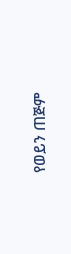የወይን ጠጅም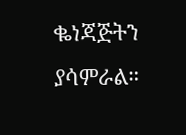ቈነጃጅትን ያሳምራል።